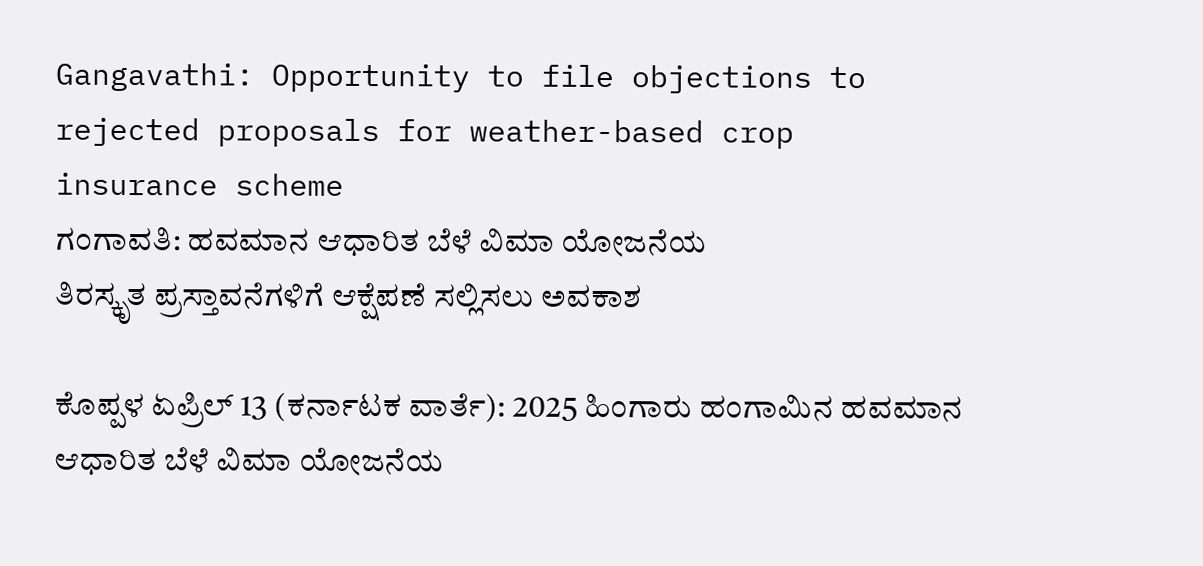Gangavathi: Opportunity to file objections to rejected proposals for weather-based crop insurance scheme
ಗಂಗಾವತಿ: ಹವಮಾನ ಆಧಾರಿತ ಬೆಳೆ ವಿಮಾ ಯೋಜನೆಯ
ತಿರಸ್ಕೃತ ಪ್ರಸ್ತಾವನೆಗಳಿಗೆ ಆಕ್ಷೆಪಣೆ ಸಲ್ಲಿಸಲು ಅವಕಾಶ

ಕೊಪ್ಪಳ ಏಪ್ರಿಲ್ 13 (ಕರ್ನಾಟಕ ವಾರ್ತೆ): 2025 ಹಿಂಗಾರು ಹಂಗಾಮಿನ ಹವಮಾನ ಆಧಾರಿತ ಬೆಳೆ ವಿಮಾ ಯೋಜನೆಯ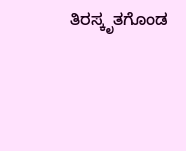ತಿರಸ್ಕೃತಗೊಂಡ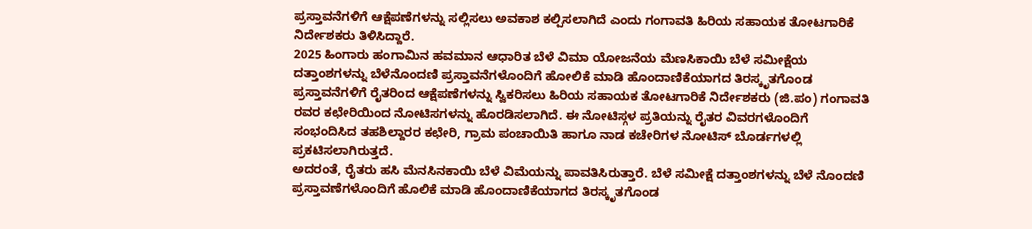ಪ್ರಸ್ತಾವನೆಗಳಿಗೆ ಆಕ್ಷೆಪಣೆಗಳನ್ನು ಸಲ್ಲಿಸಲು ಅವಕಾಶ ಕಲ್ಪಿಸಲಾಗಿದೆ ಎಂದು ಗಂಗಾವತಿ ಹಿರಿಯ ಸಹಾಯಕ ತೋಟಗಾರಿಕೆ ನಿರ್ದೇಶಕರು ತಿಳಿಸಿದ್ದಾರೆ.
2025 ಹಿಂಗಾರು ಹಂಗಾಮಿನ ಹವಮಾನ ಆಧಾರಿತ ಬೆಳೆ ವಿಮಾ ಯೋಜನೆಯ ಮೆಣಸಿಕಾಯಿ ಬೆಳೆ ಸಮೀಕ್ಷೆಯ ದತ್ತಾಂಶಗಳನ್ನು ಬೆಳೆನೊಂದಣಿ ಪ್ರಸ್ತಾವನೆಗಳೊಂದಿಗೆ ಹೋಲಿಕೆ ಮಾಡಿ ಹೊಂದಾಣಿಕೆಯಾಗದ ತಿರಸ್ಕೃತಗೊಂಡ ಪ್ರಸ್ತಾವನೆಗಳಿಗೆ ರೈತರಿಂದ ಆಕ್ಷೆಪಣೆಗಳನ್ನು ಸ್ವಿಕರಿಸಲು ಹಿರಿಯ ಸಹಾಯಕ ತೋಟಗಾರಿಕೆ ನಿರ್ದೇಶಕರು (ಜಿ.ಪಂ) ಗಂಗಾವತಿ ರವರ ಕಛೇರಿಯಿಂದ ನೋಟಿಸಗಳನ್ನು ಹೊರಡಿಸಲಾಗಿದೆ. ಈ ನೋಟಿಸ್ಗಳ ಪ್ರತಿಯನ್ನು ರೈತರ ವಿವರಗಳೊಂದಿಗೆ ಸಂಭಂದಿಸಿದ ತಹಶಿಲ್ದಾರರ ಕಛೇರಿ, ಗ್ರಾಮ ಪಂಚಾಯಿತಿ ಹಾಗೂ ನಾಡ ಕಚೇರಿಗಳ ನೋಟಿಸ್ ಬೊರ್ಡಗಳಲ್ಲಿ ಪ್ರಕಟಿಸಲಾಗಿರುತ್ತದೆ.
ಅದರಂತೆ, ರೈತರು ಹಸಿ ಮೆನಸಿನಕಾಯಿ ಬೆಳೆ ವಿಮೆಯನ್ನು ಪಾವತಿಸಿರುತ್ತಾರೆ. ಬೆಳೆ ಸಮೀಕ್ಷೆ ದತ್ತಾಂಶಗಳನ್ನು ಬೆಳೆ ನೊಂದಣಿ ಪ್ರಸ್ತಾವಣೆಗಳೊಂದಿಗೆ ಹೊಲಿಕೆ ಮಾಡಿ ಹೊಂದಾಣಿಕೆಯಾಗದ ತಿರಸ್ಕೃತಗೊಂಡ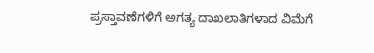ಪ್ರಸ್ತಾವಣೆಗಳಿಗೆ ಅಗತ್ಯ ದಾಖಲಾತಿಗಳಾದ ವಿಮೆಗೆ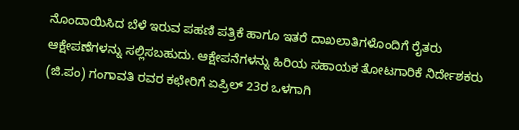ನೊಂದಾಯಿಸಿದ ಬೆಳೆ ಇರುವ ಪಹಣಿ ಪತ್ರಿಕೆ ಹಾಗೂ ಇತರೆ ದಾಖಲಾತಿಗಳೊಂದಿಗೆ ರೈತರು ಆಕ್ಷೇಪಣೆಗಳನ್ನು ಸಲ್ಲಿಸಬಹುದು. ಆಕ್ಷೇಪನೆಗಳನ್ನು ಹಿರಿಯ ಸಹಾಯಕ ತೋಟಗಾರಿಕೆ ನಿರ್ದೇಶಕರು (ಜಿ.ಪಂ) ಗಂಗಾವತಿ ರವರ ಕಛೇರಿಗೆ ಏಪ್ರಿಲ್ 23ರ ಒಳಗಾಗಿ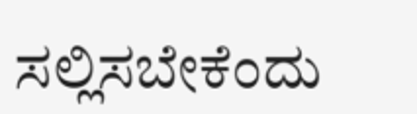ಸಲ್ಲಿಸಬೇಕೆಂದು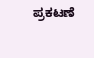ಪ್ರಕಟಣೆ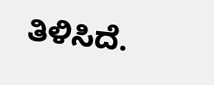ತಿಳಿಸಿದೆ.